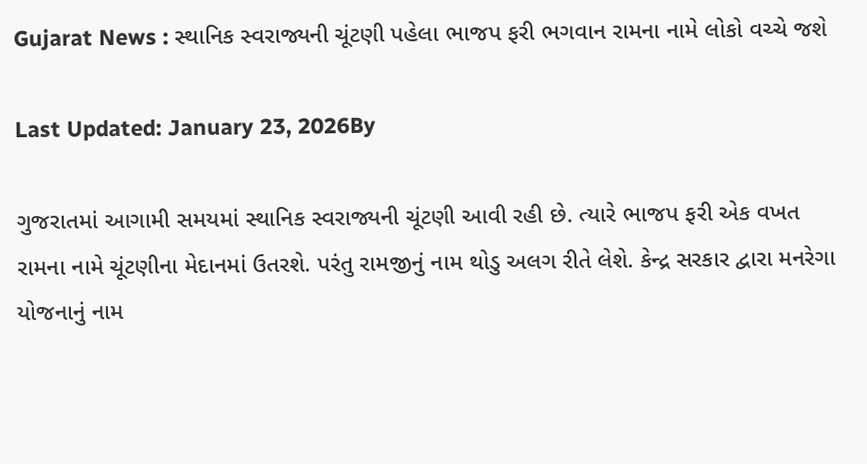Gujarat News : સ્થાનિક સ્વરાજ્યની ચૂંટણી પહેલા ભાજપ ફરી ભગવાન રામના નામે લોકો વચ્ચે જશે

Last Updated: January 23, 2026By

ગુજરાતમાં આગામી સમયમાં સ્થાનિક સ્વરાજ્યની ચૂંટણી આવી રહી છે. ત્યારે ભાજપ ફરી એક વખત રામના નામે ચૂંટણીના મેદાનમાં ઉતરશે. પરંતુ રામજીનું નામ થોડુ અલગ રીતે લેશે. કેન્દ્ર સરકાર દ્વારા મનરેગા યોજનાનું નામ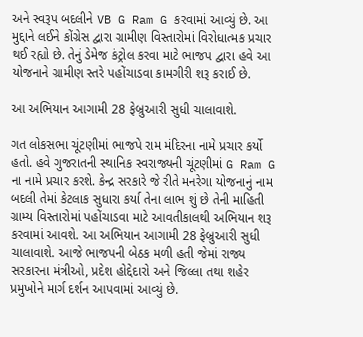અને સ્વરૂપ બદલીને VB G Ram G કરવામાં આવ્યું છે. આ મુદ્દાને લઈને કોંગ્રેસ દ્વારા ગ્રામીણ વિસ્તારોમાં વિરોધાત્મક પ્રચાર થઈ રહ્યો છે. તેનું ડેમેજ કંટ્રોલ કરવા માટે ભાજપ દ્વારા હવે આ યોજનાને ગ્રામીણ સ્તરે પહોંચાડવા કામગીરી શરૂ કરાઈ છે.

આ અભિયાન આગામી 28 ફેબ્રુઆરી સુધી ચાલાવાશે.

ગત લોકસભા ચૂંટણીમાં ભાજપે રામ મંદિરના નામે પ્રચાર કર્યો હતો. હવે ગુજરાતની સ્થાનિક સ્વરાજ્યની ચૂંટણીમાં G Ram G ના નામે પ્રચાર કરશે. કેન્દ્ર સરકારે જે રીતે મનરેગા યોજનાનું નામ બદલી તેમાં કેટલાક સુધારા કર્યા તેના લાભ શું છે તેની માહિતી ગ્રામ્ય વિસ્તારોમાં પહોંચાડવા માટે આવતીકાલથી અભિયાન શરૂ કરવામાં આવશે. આ અભિયાન આગામી 28 ફેબ્રુઆરી સુધી ચાલાવાશે. આજે ભાજપની બેઠક મળી હતી જેમાં રાજ્ય સરકારના મંત્રીઓ, પ્રદેશ હોદ્દેદારો અને જિલ્લા તથા શહેર પ્રમુખોને માર્ગ દર્શન આપવામાં આવ્યું છે.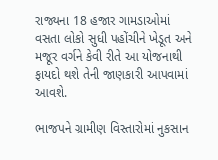રાજ્યના 18 હજાર ગામડાઓમાં વસતા લોકો સુધી પહોંચીને ખેડૂત અને મજૂર વર્ગને કેવી રીતે આ યોજનાથી ફાયદો થશે તેની જાણકારી આપવામાં આવશે.

ભાજપને ગ્રામીણ વિસ્તારોમાં નુકસાન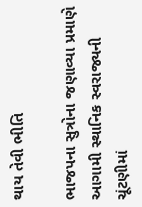થાય તેવી ભીતિ

ભાજપના સુત્રોના જણાવ્યા પ્રમાણે આગામી સ્થાનિક સ્વરાજ્યની ચૂંટણીમાં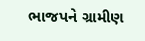ભાજપને ગ્રામીણ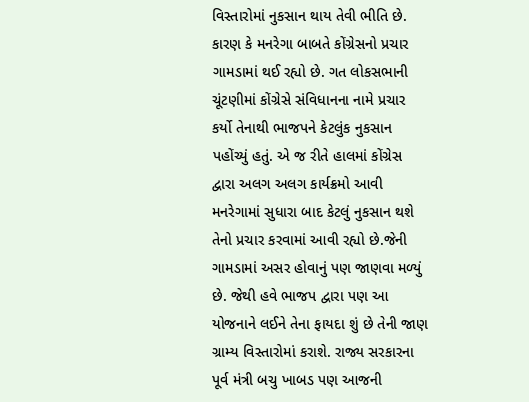વિસ્તારોમાં નુકસાન થાય તેવી ભીતિ છે. કારણ કે મનરેગા બાબતે કોંગ્રેસનો પ્રચાર ગામડામાં થઈ રહ્યો છે. ગત લોકસભાની ચૂંટણીમાં કોંગ્રેસે સંવિધાનના નામે પ્રચાર કર્યો તેનાથી ભાજપને કેટલુંક નુકસાન પહોંચ્યું હતું. એ જ રીતે હાલમાં કોંગ્રેસ દ્વારા અલગ અલગ કાર્યક્રમો આવી મનરેગામાં સુધારા બાદ કેટલું નુકસાન થશે તેનો પ્રચાર કરવામાં આવી રહ્યો છે.જેની ગામડામાં અસર હોવાનું પણ જાણવા મળ્યું છે. જેથી હવે ભાજપ દ્વારા પણ આ યોજનાને લઈને તેના ફાયદા શું છે તેની જાણ ગ્રામ્ય વિસ્તારોમાં કરાશે. રાજ્ય સરકારના પૂર્વ મંત્રી બચુ ખાબડ પણ આજની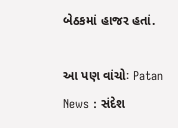બેઠકમાં હાજર હતાં.

આ પણ વાંચોઃ Patan News : સંદેશ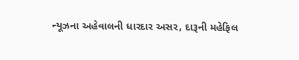ન્યૂઝના અહેવાલની ધારદાર અસર, દારૂની મહેફિલ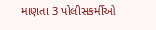માણતા 3 પોલીસકર્મીઓ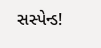સસ્પેન્ડ!